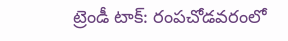ట్రెండీ టాక్‌: రంప‌చోడ‌వ‌రంలో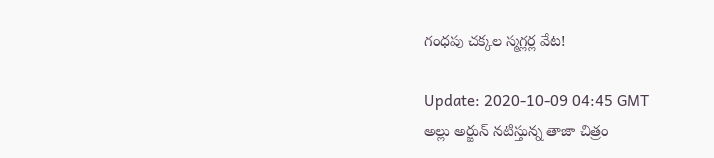గంధపు చ‌క్క‌ల స్మ‌గ్ల‌ర్ల‌ వేట!

Update: 2020-10-09 04:45 GMT
అల్లు అర్జున్ న‌టిస్తున్న తాజా చిత్రం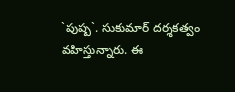`పుష్ప‌`. సుకుమార్ ద‌ర్శ‌క‌త్వం వ‌హిస్తున్నారు. ఈ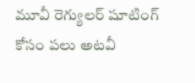మూవీ రెగ్యుల‌ర్ షూటింగ్ కోసం ప‌లు అట‌వీ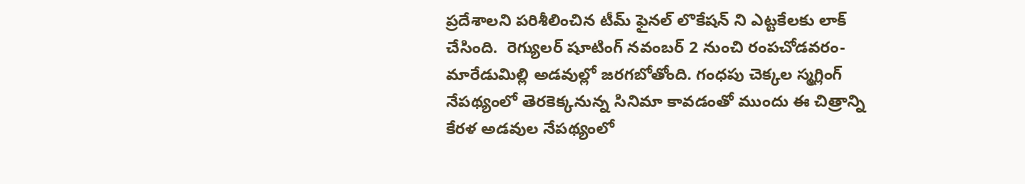ప్ర‌దేశాల‌ని ప‌రిశీలించిన టీమ్ ఫైన‌ల్ లొకేష‌న్ ని ఎట్ట‌కేల‌కు లాక్ చేసింది.  రెగ్యుల‌ర్ షూటింగ్ న‌వంబ‌ర్ 2 నుంచి రంప‌చోడ‌వ‌రం- మారేడుమిల్లి అడ‌వుల్లో జ‌ర‌గ‌బోతోంది. గంధ‌పు చెక్క‌ల స్మ‌గ్లింగ్ నేప‌థ్యంలో తెర‌కెక్క‌నున్న సినిమా కావ‌డంతో ముందు ఈ చిత్రాన్ని కేర‌ళ అడ‌వుల నేప‌థ్యంలో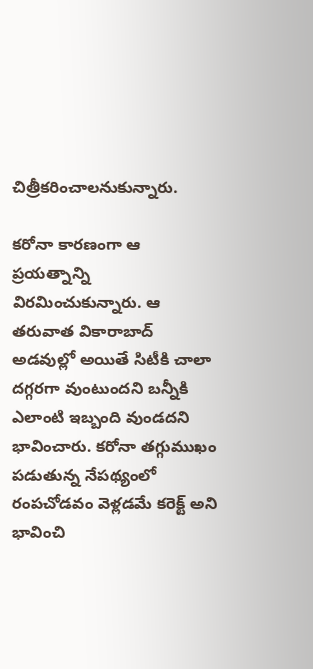చిత్రీక‌రించాల‌నుకున్నారు.

క‌రోనా కార‌ణంగా ఆ ప్ర‌య‌త్నాన్ని విర‌మించుకున్నారు. ఆ త‌రువాత వికారాబాద్ అడవుల్లో అయితే సిటీకి చాలా ద‌గ్గ‌ర‌గా వుంటుంద‌ని బ‌న్నీకి ఎలాంటి ఇబ్బంది వుండ‌ద‌ని భావించారు. క‌రోనా త‌గ్గుముఖం ప‌డుతున్న నేప‌థ్యంలో రంప‌చోడ‌వం వెళ్ల‌డ‌మే క‌రెక్ట్ అని భావించి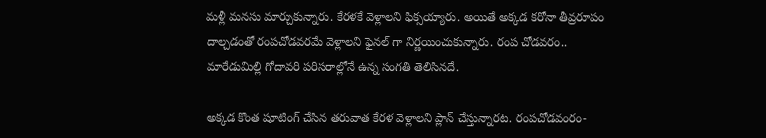మ‌ళ్లీ మ‌న‌సు మార్చుకున్నారు. కేర‌ళ‌కే వెళ్లాల‌ని ఫిక్స‌య్యారు. అయితే అక్క‌డ క‌రోనా తీవ్ర‌రూపం దాల్చ‌డంతో రంప‌చోడ‌వ‌ర‌మే వెళ్లాల‌ని ఫైన‌ల్ గా నిర్ణ‌యించుకున్నారు. రంప చోడ‌వ‌రం.. మారేడుమిల్లి గోదావ‌రి ప‌రిస‌రాల్లోనే ఉన్న సంగ‌తి తెలిసినదే.

అక్క‌డ కొంత షూటింగ్ చేసిన త‌రువాత కేర‌ళ వెళ్లాల‌ని ప్లాన్ చేస్తున్నార‌ట‌. రంప‌చోడ‌వంరం-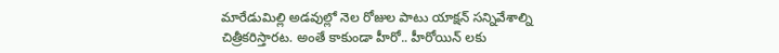మారేడుమిల్లి అడ‌వుల్లో నెల రోజుల పాటు యాక్ష‌న్ స‌న్నివేశాల్ని చిత్రీక‌రిస్తార‌ట‌. అంతే కాకుండా హీరో.. హీరోయిన్ ‌ల‌కు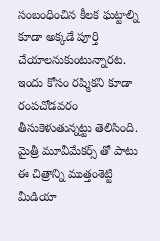సంబంధించిన కీల‌క ఘ‌ట్టాల్ని కూడా అక్క‌డే పూర్తి చేయాల‌నుకుంటున్నార‌ట‌. ఇందు కోసం ర‌ష్మిక‌ని కూడా రంప‌చోడ‌వ‌రం తీసుకెళుతున్న‌ట్టు తెలిసింది. మైత్రీ మూవీమేక‌ర్స్ తో పాటు ఈ చిత్రాన్ని ముత్తంశెట్టి మీడియా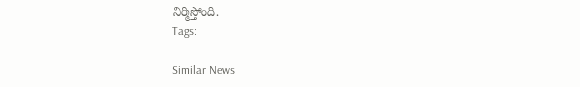నిర్మిస్తోంది.
Tags:

Similar News